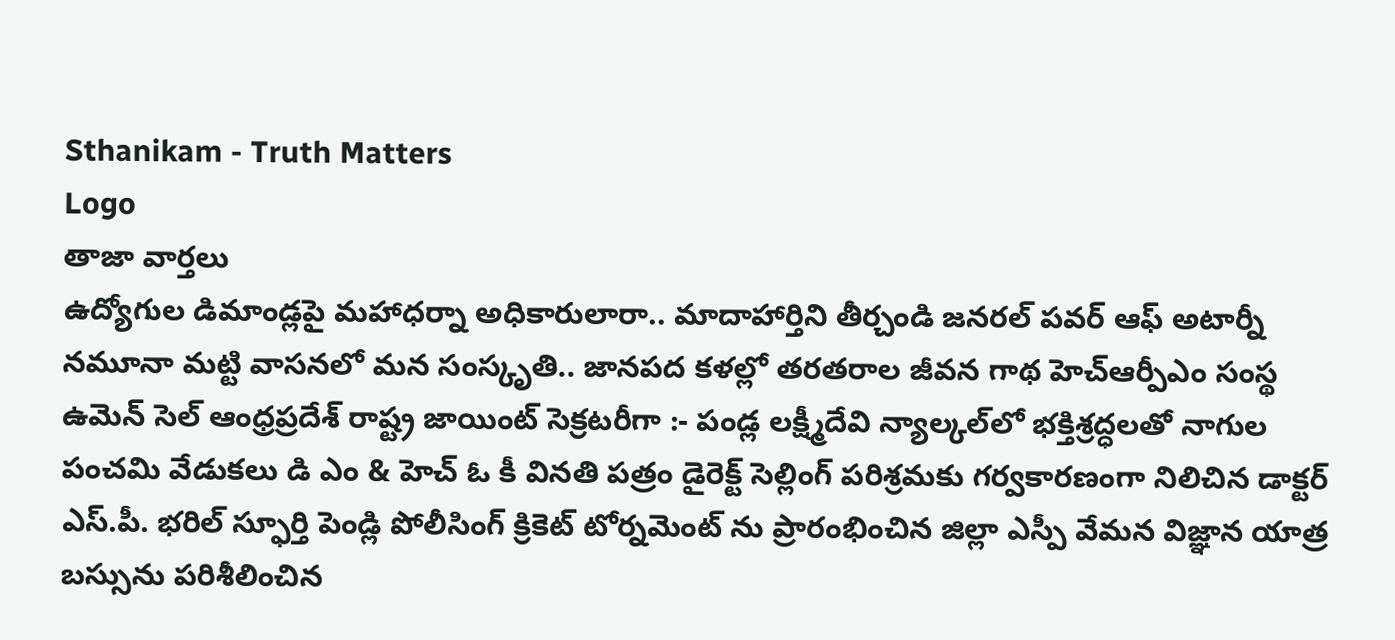Sthanikam - Truth Matters
Logo
తాజా వార్తలు
ఉద్యోగుల డిమాండ్లపై మహాధర్నా అధికారులారా.. మాదాహార్తిని తీర్చండి జనరల్ పవర్ ఆఫ్ అటార్నీ నమూనా మట్టి వాసనలో మన సంస్కృతి.. జానపద కళల్లో తరతరాల జీవన గాథ హెచ్ఆర్పీఎం సంస్థ ఉమెన్ సెల్ ఆంధ్రప్రదేశ్ రాష్ట్ర జాయింట్ సెక్రటరీగా :- పండ్ల లక్ష్మీదేవి న్యాల్కల్‌లో భక్తిశ్రద్ధలతో నాగుల పంచమి వేడుకలు డి ఎం & హెచ్ ఓ కీ వినతి పత్రం డైరెక్ట్ సెల్లింగ్ పరిశ్రమకు గర్వకారణంగా నిలిచిన డాక్టర్ ఎస్.పీ. భరిల్ స్ఫూర్తి పెండ్లి పోలీసింగ్ క్రికెట్ టోర్నమెంట్ ను ప్రారంభించిన జిల్లా ఎస్పీ వేమన విజ్ఞాన యాత్ర బస్సును పరిశీలించిన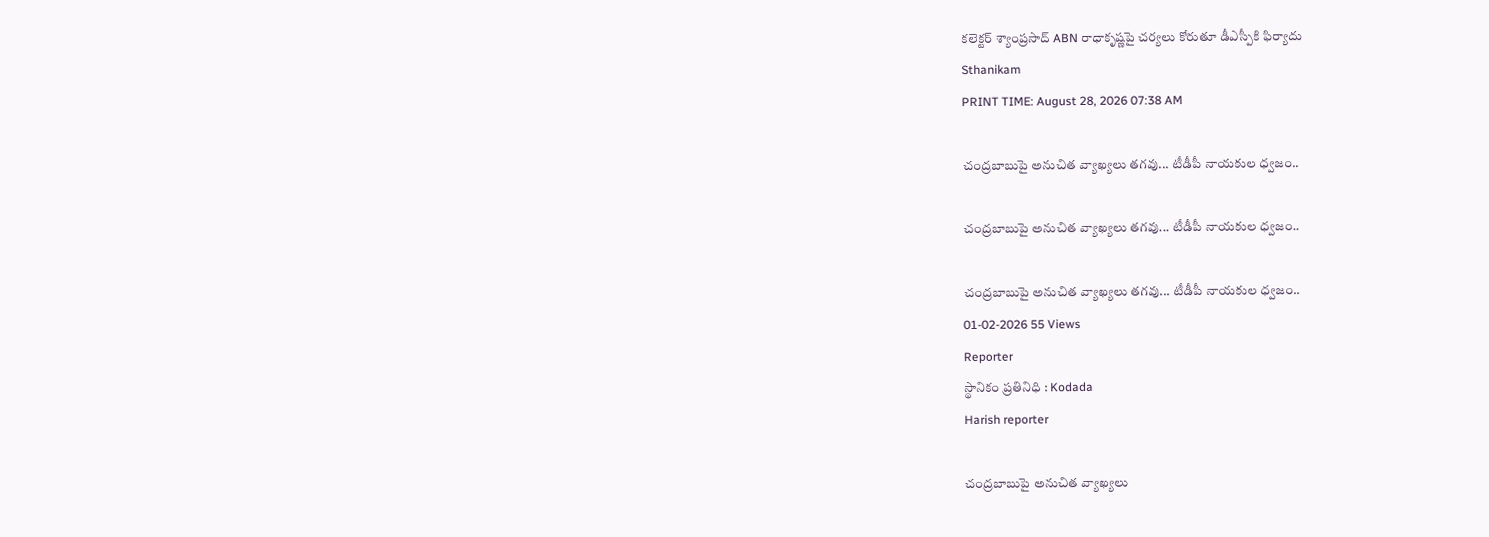కలెక్టర్ శ్యాంప్రసాద్ ABN రాధాకృష్ణపై చర్యలు కోరుతూ డీఎస్పీకి ఫిర్యాదు
Sthanikam
PRINT TIME: August 28, 2026 07:38 AM

చంద్రబాబుపై అనుచిత వ్యాఖ్యలు తగవు... టీడీపీ నాయకుల ధ్వజం..

చంద్రబాబుపై అనుచిత వ్యాఖ్యలు తగవు... టీడీపీ నాయకుల ధ్వజం..

చంద్రబాబుపై అనుచిత వ్యాఖ్యలు తగవు... టీడీపీ నాయకుల ధ్వజం..
01-02-2026 55 Views
Reporter
స్థానికం ప్రతినిధి : Kodada
Harish reporter

చంద్రబాబుపై అనుచిత వ్యాఖ్యలు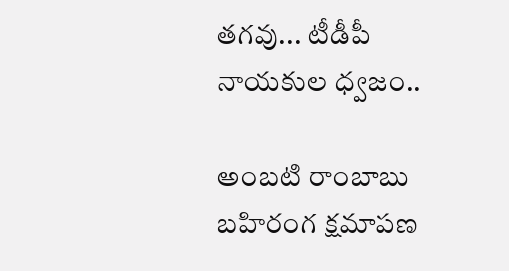తగవు... టీడీపీ నాయకుల ధ్వజం..

అంబటి రాంబాబు బహిరంగ క్షమాపణ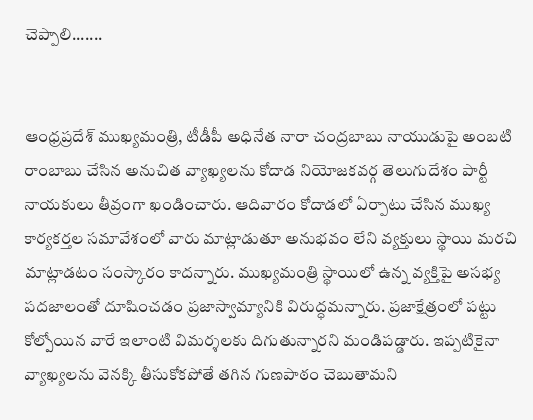చెప్పాలి.......


ఆంధ్రప్రదేశ్ ముఖ్యమంత్రి, టీడీపీ అధినేత నారా చంద్రబాబు నాయుడుపై అంబటి రాంబాబు చేసిన అనుచిత వ్యాఖ్యలను కోదాడ నియోజకవర్గ తెలుగుదేశం పార్టీ నాయకులు తీవ్రంగా ఖండించారు. ఆదివారం కోదాడలో ఏర్పాటు చేసిన ముఖ్య కార్యకర్తల సమావేశంలో వారు మాట్లాడుతూ అనుభవం లేని వ్యక్తులు స్థాయి మరచి మాట్లాడటం సంస్కారం కాదన్నారు. ముఖ్యమంత్రి స్థాయిలో ఉన్న వ్యక్తిపై అసభ్య పదజాలంతో దూషించడం ప్రజాస్వామ్యానికి విరుద్ధమన్నారు. ప్రజాక్షేత్రంలో పట్టు కోల్పోయిన వారే ఇలాంటి విమర్శలకు దిగుతున్నారని మండిపడ్డారు. ఇప్పటికైనా వ్యాఖ్యలను వెనక్కి తీసుకోకపోతే తగిన గుణపాఠం చెబుతామని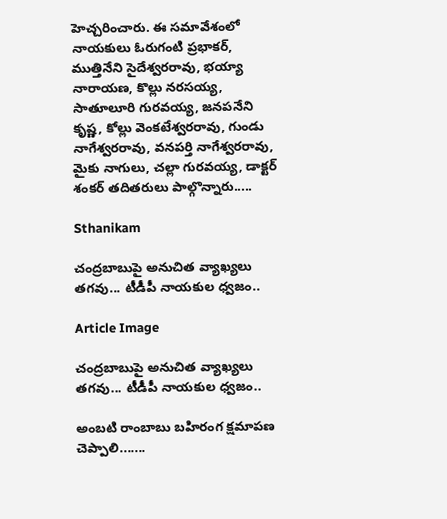హెచ్చరించారు. ఈ సమావేశంలో నాయకులు ఓరుగంటి ప్రభాకర్, ముత్తినేని సైదేశ్వరరావు, భయ్యా నారాయణ, కొల్లు నరసయ్య, సాతూలూరి గురవయ్య, జనపనేని కృష్ణ, కోల్లు వెంకటేశ్వరరావు, గుండు నాగేశ్వరరావు, వనపర్తి నాగేశ్వరరావు, మైకు నాగులు, చల్లా గురవయ్య, డాక్టర్ శంకర్ తదితరులు పాల్గొన్నారు.....

Sthanikam

చంద్రబాబుపై అనుచిత వ్యాఖ్యలు తగవు... టీడీపీ నాయకుల ధ్వజం..

Article Image

చంద్రబాబుపై అనుచిత వ్యాఖ్యలు తగవు... టీడీపీ నాయకుల ధ్వజం..

అంబటి రాంబాబు బహిరంగ క్షమాపణ చెప్పాలి.......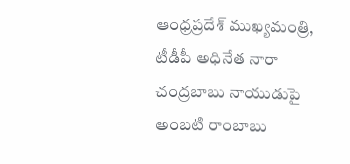ఆంధ్రప్రదేశ్ ముఖ్యమంత్రి, టీడీపీ అధినేత నారా చంద్రబాబు నాయుడుపై అంబటి రాంబాబు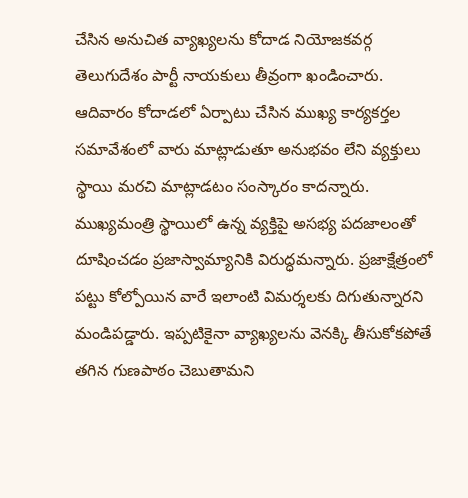చేసిన అనుచిత వ్యాఖ్యలను కోదాడ నియోజకవర్గ తెలుగుదేశం పార్టీ నాయకులు తీవ్రంగా ఖండించారు. ఆదివారం కోదాడలో ఏర్పాటు చేసిన ముఖ్య కార్యకర్తల సమావేశంలో వారు మాట్లాడుతూ అనుభవం లేని వ్యక్తులు స్థాయి మరచి మాట్లాడటం సంస్కారం కాదన్నారు. ముఖ్యమంత్రి స్థాయిలో ఉన్న వ్యక్తిపై అసభ్య పదజాలంతో దూషించడం ప్రజాస్వామ్యానికి విరుద్ధమన్నారు. ప్రజాక్షేత్రంలో పట్టు కోల్పోయిన వారే ఇలాంటి విమర్శలకు దిగుతున్నారని మండిపడ్డారు. ఇప్పటికైనా వ్యాఖ్యలను వెనక్కి తీసుకోకపోతే తగిన గుణపాఠం చెబుతామని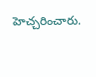హెచ్చరించారు.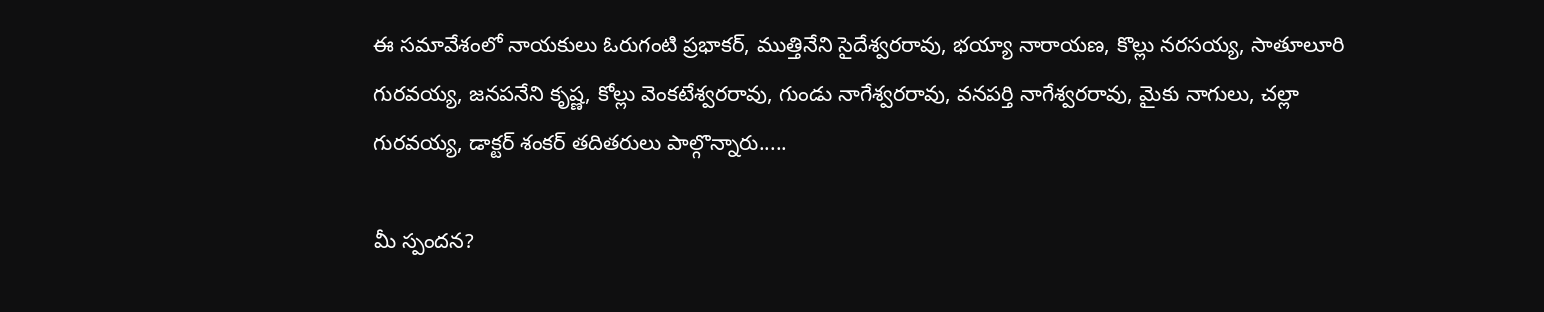ఈ సమావేశంలో నాయకులు ఓరుగంటి ప్రభాకర్, ముత్తినేని సైదేశ్వరరావు, భయ్యా నారాయణ, కొల్లు నరసయ్య, సాతూలూరి గురవయ్య, జనపనేని కృష్ణ, కోల్లు వెంకటేశ్వరరావు, గుండు నాగేశ్వరరావు, వనపర్తి నాగేశ్వరరావు, మైకు నాగులు, చల్లా గురవయ్య, డాక్టర్ శంకర్ తదితరులు పాల్గొన్నారు.....

మీ స్పందన?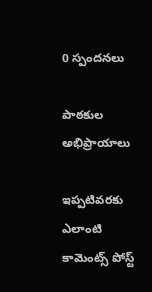0 స్పందనలు

పాఠకుల అభిప్రాయాలు

ఇప్పటివరకు ఎలాంటి కామెంట్స్ పోస్ట్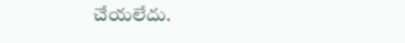చేయలేదు.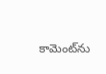కామెంట్‌ను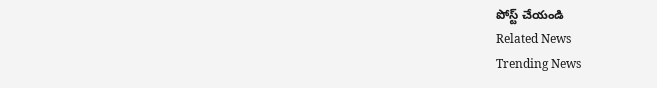పోస్ట్ చేయండి
Related News
Trending News